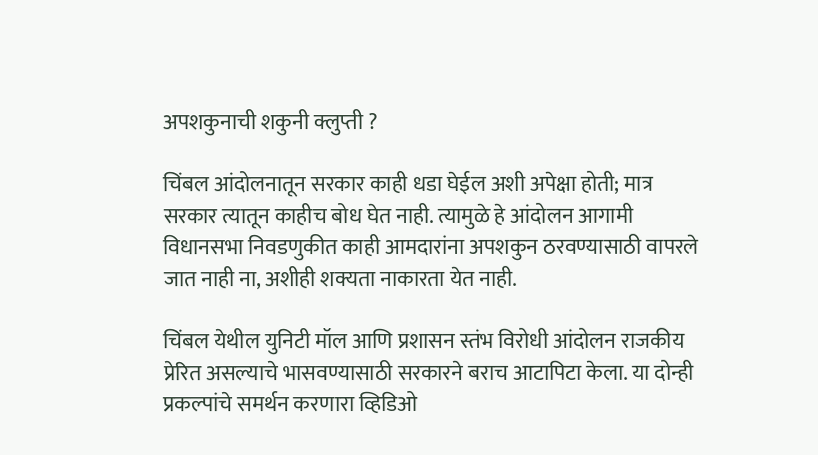अपशकुनाची शकुनी क्लुप्ती ?

चिंबल आंदोलनातून सरकार काही धडा घेईल अशी अपेक्षा होती; मात्र सरकार त्यातून काहीच बोध घेत नाही. त्यामुळे हे आंदोलन आगामी विधानसभा निवडणुकीत काही आमदारांना अपशकुन ठरवण्यासाठी वापरले जात नाही ना, अशीही शक्यता नाकारता येत नाही.

चिंबल येथील युनिटी मॉल आणि प्रशासन स्तंभ विरोधी आंदोलन राजकीय प्रेरित असल्याचे भासवण्यासाठी सरकारने बराच आटापिटा केला. या दोन्ही प्रकल्पांचे समर्थन करणारा व्हिडिओ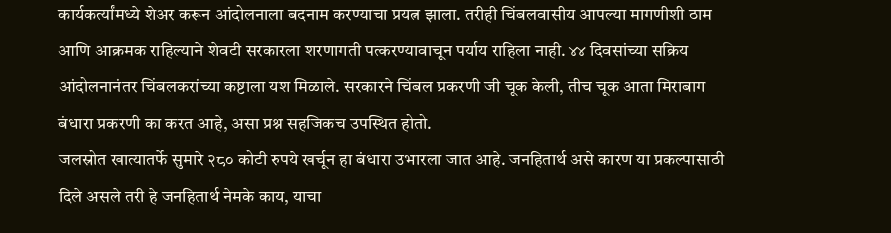कार्यकर्त्यांमध्ये शेअर करून आंदोलनाला बदनाम करण्याचा प्रयत्न झाला. तरीही चिंबलवासीय आपल्या मागणीशी ठाम आणि आक्रमक राहिल्याने शेवटी सरकारला शरणागती पत्करण्यावाचून पर्याय राहिला नाही. ४४ दिवसांच्या सक्रिय आंदोलनानंतर चिंबलकरांच्या कष्टाला यश मिळाले. सरकारने चिंबल प्रकरणी जी चूक केली, तीच चूक आता मिराबाग बंधारा प्रकरणी का करत आहे, असा प्रश्न सहजिकच उपस्थित होतो.
जलस्रोत खात्यातर्फे सुमारे २८० कोटी रुपये खर्चून हा बंधारा उभारला जात आहे. जनहितार्थ असे कारण या प्रकल्पासाठी दिले असले तरी हे जनहितार्थ नेमके काय, याचा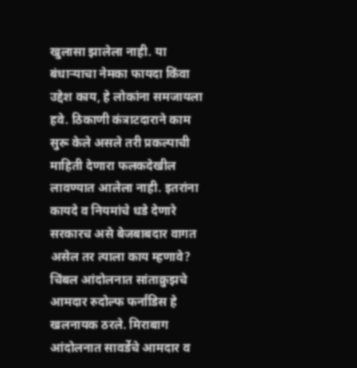खुलासा झालेला नाही. या बंधाऱ्याचा नेमका फायदा किंवा उद्देश काय, हे लोकांना समजायला हवे. ठिकाणी कंत्राटदाराने काम सुरू केले असले तरी प्रकल्पाची माहिती देणारा फलकदेखील लावण्यात आलेला नाही. इतरांना कायदे व नियमांचे धडे देणारे सरकारच असे बेजबाबदार वागत असेल तर त्याला काय म्हणावे?
चिंबल आंदोलनात सांताक्रुझचे आमदार रुदोल्फ फर्नांडिस हे खलनायक ठरले. मिराबाग आंदोलनात सावर्डेचे आमदार व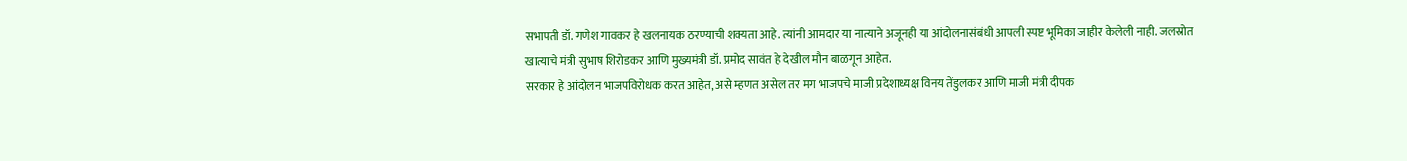सभापती डॉ. गणेश गावकर हे खलनायक ठरण्याची शक्यता आहे. त्यांनी आमदार या नात्याने अजूनही या आंदोलनासंबंधी आपली स्पष्ट भूमिका जाहीर केलेली नाही. जलस्रोत खात्याचे मंत्री सुभाष शिरोडकर आणि मुख्यमंत्री डॉ. प्रमोद सावंत हे देखील मौन बाळगून आहेत.
सरकार हे आंदोलन भाजपविरोधक करत आहेत, असे म्हणत असेल तर मग भाजपचे माजी प्रदेशाध्यक्ष विनय तेंडुलकर आणि माजी मंत्री दीपक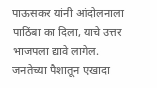पाऊसकर यांनी आंदोलनाला पाठिंबा का दिला, याचे उत्तर भाजपला द्यावे लागेल.
जनतेच्या पैशातून एखादा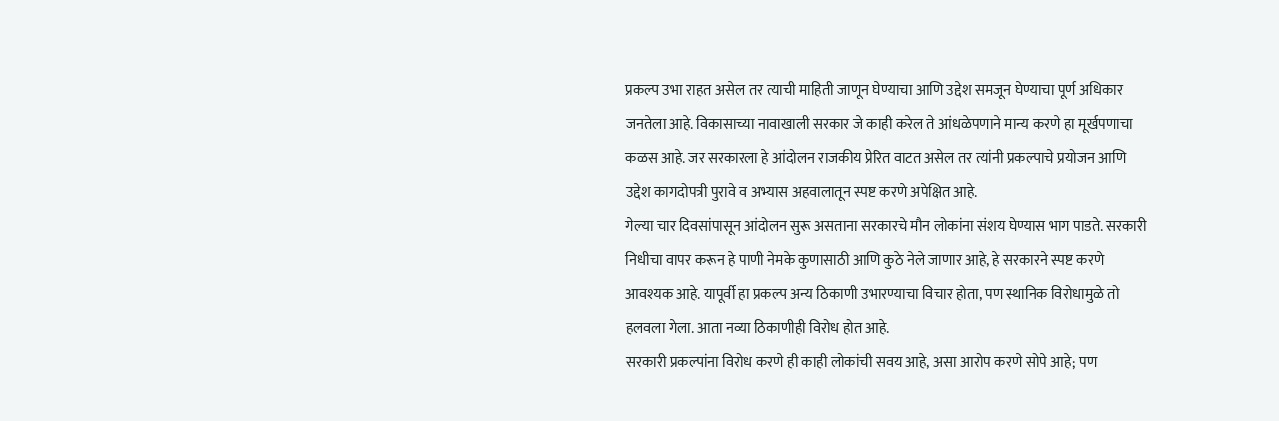प्रकल्प उभा राहत असेल तर त्याची माहिती जाणून घेण्याचा आणि उद्देश समजून घेण्याचा पूर्ण अधिकार जनतेला आहे. विकासाच्या नावाखाली सरकार जे काही करेल ते आंधळेपणाने मान्य करणे हा मूर्खपणाचा कळस आहे. जर सरकारला हे आंदोलन राजकीय प्रेरित वाटत असेल तर त्यांनी प्रकल्पाचे प्रयोजन आणि उद्देश कागदोपत्री पुरावे व अभ्यास अहवालातून स्पष्ट करणे अपेक्षित आहे.
गेल्या चार दिवसांपासून आंदोलन सुरू असताना सरकारचे मौन लोकांना संशय घेण्यास भाग पाडते. सरकारी निधीचा वापर करून हे पाणी नेमके कुणासाठी आणि कुठे नेले जाणार आहे, हे सरकारने स्पष्ट करणे आवश्यक आहे. यापूर्वी हा प्रकल्प अन्य ठिकाणी उभारण्याचा विचार होता, पण स्थानिक विरोधामुळे तो हलवला गेला. आता नव्या ठिकाणीही विरोध होत आहे.
सरकारी प्रकल्पांना विरोध करणे ही काही लोकांची सवय आहे, असा आरोप करणे सोपे आहे; पण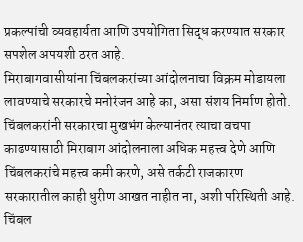प्रकल्पांची व्यवहार्यता आणि उपयोगिता सिद्ध करण्यात सरकार सपशेल अपयशी ठरत आहे.
मिराबागवासीयांना चिंबलकरांच्या आंदोलनाचा विक्रम मोडायला लावण्याचे सरकारचे मनोरंजन आहे का, असा संशय निर्माण होतो. चिंबलकरांनी सरकारचा मुखभंग केल्यानंतर त्याचा वचपा काढण्यासाठी मिराबाग आंदोलनाला अधिक महत्त्व देणे आणि चिंबलकरांचे महत्त्व कमी करणे, असे तर्कटी राजकारण सरकारातील काही धुरीण आखत नाहीत ना, अशी परिस्थिती आहे.
चिंबल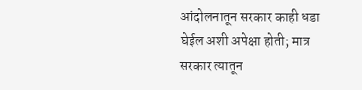आंदोलनातून सरकार काही धडा घेईल अशी अपेक्षा होती; मात्र सरकार त्यातून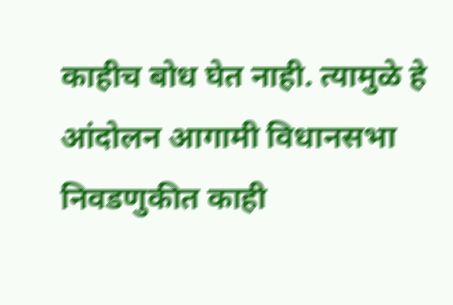काहीच बोध घेत नाही. त्यामुळे हे आंदोलन आगामी विधानसभा निवडणुकीत काही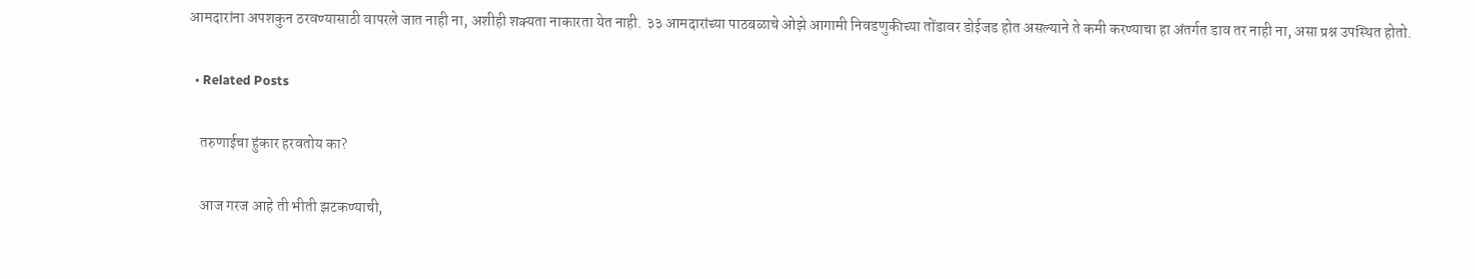आमदारांना अपशकुन ठरवण्यासाठी वापरले जात नाही ना, अशीही शक्यता नाकारता येत नाही. ३३ आमदारांच्या पाठबळाचे ओझे आगामी निवडणुकीच्या तोंडावर डोईजड होत असल्याने ते कमी करण्याचा हा अंतर्गत डाव तर नाही ना, असा प्रश्न उपस्थित होतो.

  • Related Posts

    तरुणाईचा हुंकार हरवतोय का?

    आज गरज आहे ती भीती झटकण्याची,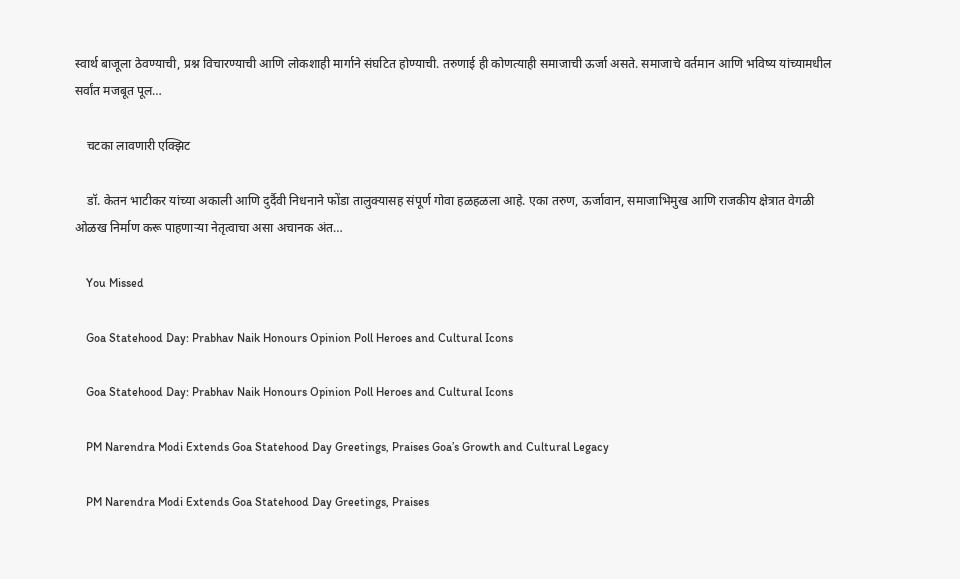स्वार्थ बाजूला ठेवण्याची, प्रश्न विचारण्याची आणि लोकशाही मार्गाने संघटित होण्याची. तरुणाई ही कोणत्याही समाजाची ऊर्जा असते. समाजाचे वर्तमान आणि भविष्य यांच्यामधील सर्वांत मजबूत पूल…

    चटका लावणारी एक्झिट

    डॉ. केतन भाटीकर यांच्या अकाली आणि दुर्दैवी निधनाने फोंडा तालुक्यासह संपूर्ण गोवा हळहळला आहे. एका तरुण, ऊर्जावान, समाजाभिमुख आणि राजकीय क्षेत्रात वेगळी ओळख निर्माण करू पाहणाऱ्या नेतृत्वाचा असा अचानक अंत…

    You Missed

    Goa Statehood Day: Prabhav Naik Honours Opinion Poll Heroes and Cultural Icons

    Goa Statehood Day: Prabhav Naik Honours Opinion Poll Heroes and Cultural Icons

    PM Narendra Modi Extends Goa Statehood Day Greetings, Praises Goa’s Growth and Cultural Legacy

    PM Narendra Modi Extends Goa Statehood Day Greetings, Praises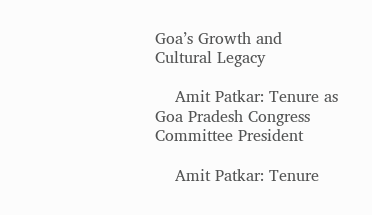Goa’s Growth and Cultural Legacy

    Amit Patkar: Tenure as Goa Pradesh Congress Committee President

    Amit Patkar: Tenure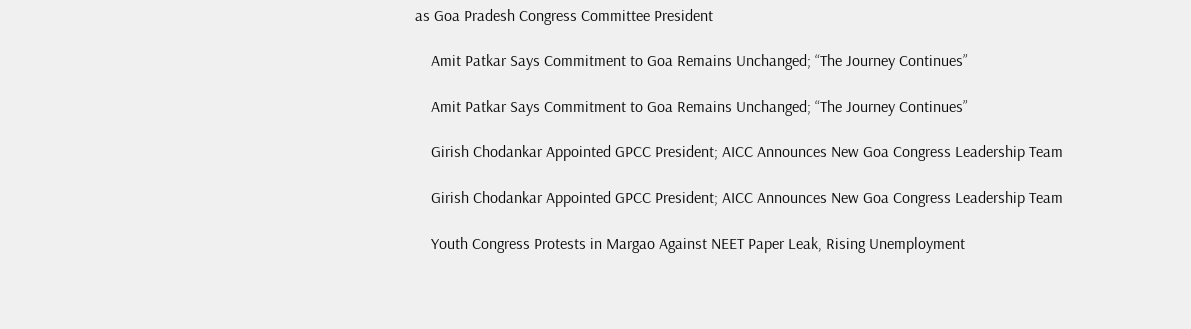as Goa Pradesh Congress Committee President

    Amit Patkar Says Commitment to Goa Remains Unchanged; “The Journey Continues”

    Amit Patkar Says Commitment to Goa Remains Unchanged; “The Journey Continues”

    Girish Chodankar Appointed GPCC President; AICC Announces New Goa Congress Leadership Team

    Girish Chodankar Appointed GPCC President; AICC Announces New Goa Congress Leadership Team

    Youth Congress Protests in Margao Against NEET Paper Leak, Rising Unemployment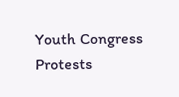Youth Congress Protests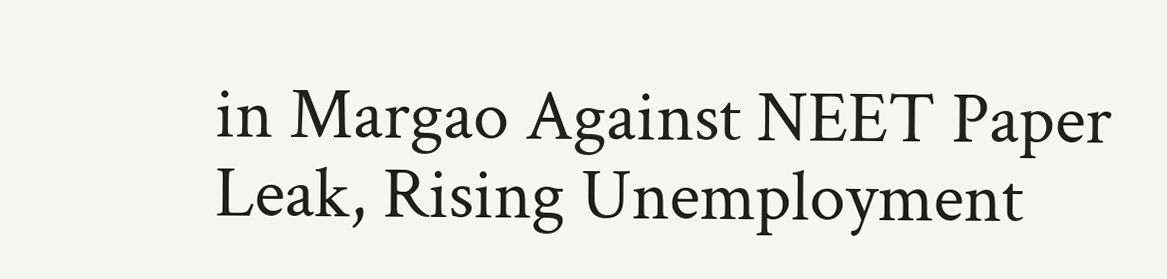in Margao Against NEET Paper Leak, Rising Unemployment